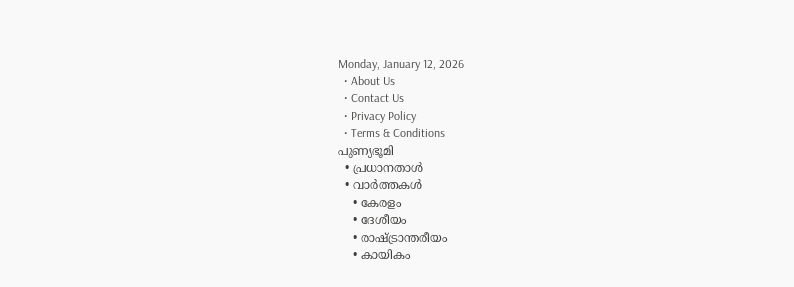Monday, January 12, 2026
  • About Us
  • Contact Us
  • Privacy Policy
  • Terms & Conditions
പുണ്യഭൂമി
  • പ്രധാനതാൾ
  • വാർത്തകൾ
    • കേരളം
    • ദേശീയം
    • രാഷ്ട്രാന്തരീയം
    • കായികം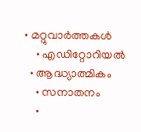• മറ്റുവാര്‍ത്തകള്‍
    • എഡിറ്റോറിയല്‍
  • ആദ്ധ്യാത്മികം
    • സനാതനം
    •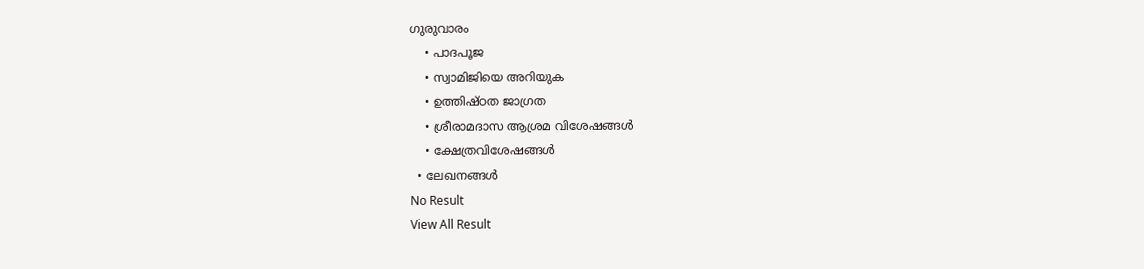ഗുരുവാരം
    • പാദപൂജ
    • സ്വാമിജിയെ അറിയുക
    • ഉത്തിഷ്ഠത ജാഗ്രത
    • ശ്രീരാമദാസ ആശ്രമ വിശേഷങ്ങൾ
    • ക്ഷേത്രവിശേഷങ്ങള്‍
  • ലേഖനങ്ങള്‍
No Result
View All Result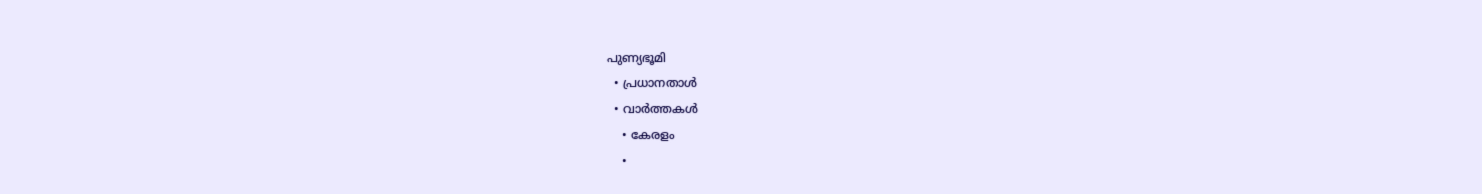പുണ്യഭൂമി
  • പ്രധാനതാൾ
  • വാർത്തകൾ
    • കേരളം
    •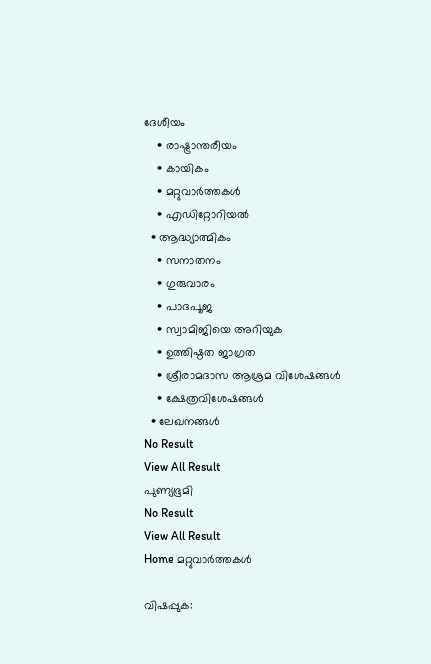ദേശീയം
    • രാഷ്ട്രാന്തരീയം
    • കായികം
    • മറ്റുവാര്‍ത്തകള്‍
    • എഡിറ്റോറിയല്‍
  • ആദ്ധ്യാത്മികം
    • സനാതനം
    • ഗുരുവാരം
    • പാദപൂജ
    • സ്വാമിജിയെ അറിയുക
    • ഉത്തിഷ്ഠത ജാഗ്രത
    • ശ്രീരാമദാസ ആശ്രമ വിശേഷങ്ങൾ
    • ക്ഷേത്രവിശേഷങ്ങള്‍
  • ലേഖനങ്ങള്‍
No Result
View All Result
പുണ്യഭൂമി
No Result
View All Result
Home മറ്റുവാര്‍ത്തകള്‍

വിഷപ്പുക: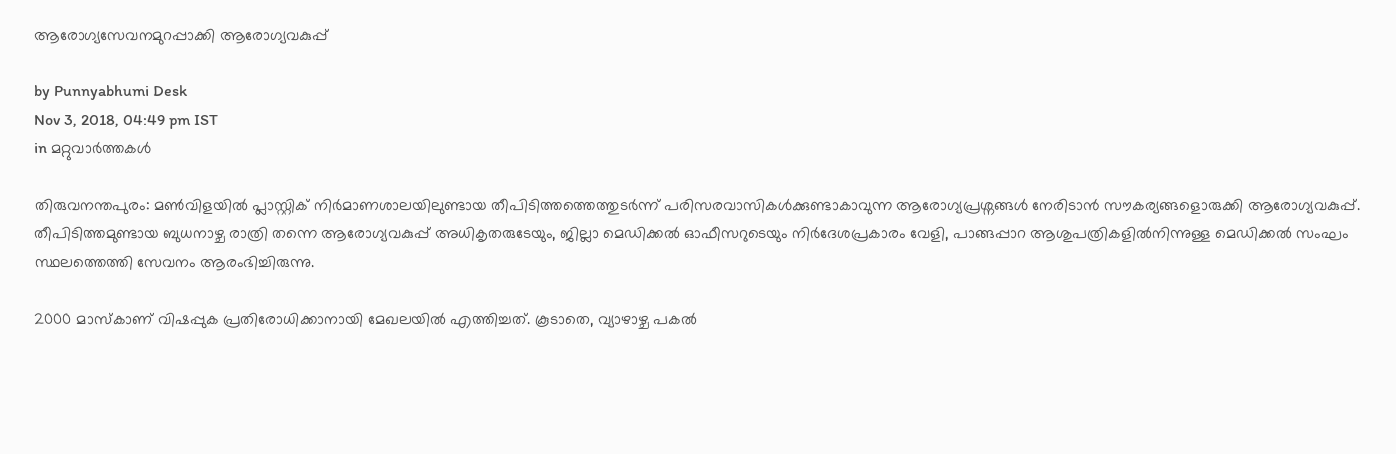ആരോഗ്യസേവനമുറപ്പാക്കി ആരോഗ്യവകുപ്പ്

by Punnyabhumi Desk
Nov 3, 2018, 04:49 pm IST
in മറ്റുവാര്‍ത്തകള്‍

തിരുവനന്തപുരം: മണ്‍വിളയില്‍ പ്ലാസ്റ്റിക് നിര്‍മാണശാലയിലുണ്ടായ തീപിടിത്തത്തെത്തുടര്‍ന്ന് പരിസരവാസികള്‍ക്കുണ്ടാകാവുന്ന ആരോഗ്യപ്രശ്നങ്ങള്‍ നേരിടാന്‍ സൗകര്യങ്ങളൊരുക്കി ആരോഗ്യവകുപ്പ്. തീപിടിത്തമുണ്ടായ ബുധനാഴ്ച രാത്രി തന്നെ ആരോഗ്യവകുപ്പ് അധികൃതരുടേയും, ജില്ലാ മെഡിക്കല്‍ ഓഫീസറുടെയും നിര്‍ദേശപ്രകാരം വേളി, പാങ്ങപ്പാറ ആശുപത്രികളില്‍നിന്നുള്ള മെഡിക്കല്‍ സംഘം സ്ഥലത്തെത്തി സേവനം ആരംഭിച്ചിരുന്നു.

2000 മാസ്‌കാണ് വിഷപ്പുക പ്രതിരോധിക്കാനായി മേഖലയില്‍ എത്തിച്ചത്. കൂടാതെ, വ്യാഴാഴ്ച പകല്‍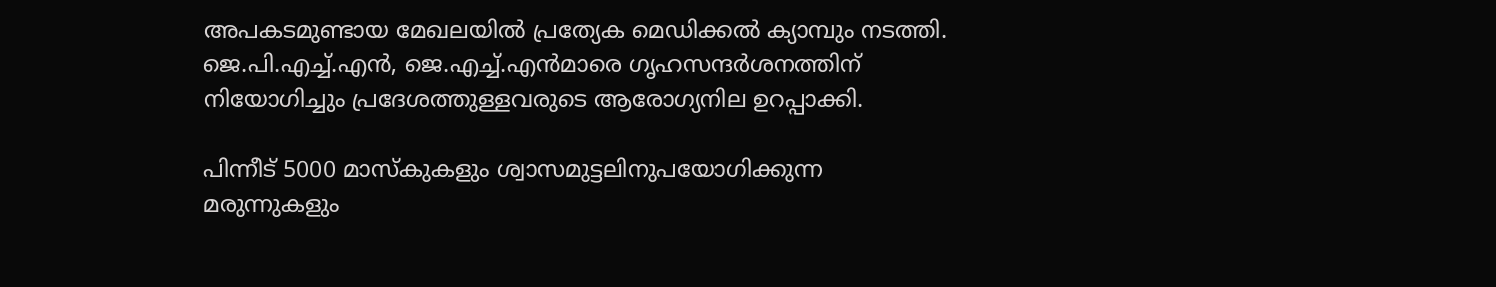അപകടമുണ്ടായ മേഖലയില്‍ പ്രത്യേക മെഡിക്കല്‍ ക്യാമ്പും നടത്തി. ജെ.പി.എച്ച്.എന്‍, ജെ.എച്ച്.എന്‍മാരെ ഗൃഹസന്ദര്‍ശനത്തിന് നിയോഗിച്ചും പ്രദേശത്തുള്ളവരുടെ ആരോഗ്യനില ഉറപ്പാക്കി.

പിന്നീട് 5000 മാസ്‌കുകളും ശ്വാസമുട്ടലിനുപയോഗിക്കുന്ന മരുന്നുകളും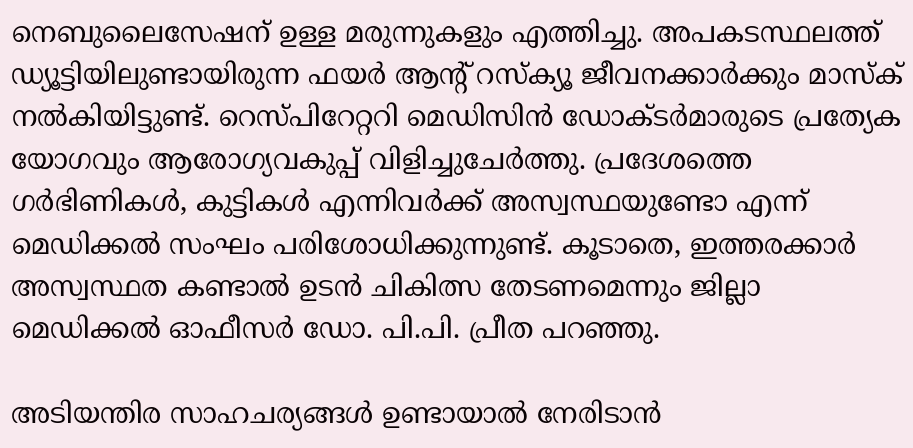നെബുലൈസേഷന് ഉള്ള മരുന്നുകളും എത്തിച്ചു. അപകടസ്ഥലത്ത് ഡ്യൂട്ടിയിലുണ്ടായിരുന്ന ഫയര്‍ ആന്റ് റസ്‌ക്യൂ ജീവനക്കാര്‍ക്കും മാസ്‌ക് നല്‍കിയിട്ടുണ്ട്. റെസ്പിറേറ്ററി മെഡിസിന്‍ ഡോക്ടര്‍മാരുടെ പ്രത്യേക യോഗവും ആരോഗ്യവകുപ്പ് വിളിച്ചുചേര്‍ത്തു. പ്രദേശത്തെ ഗര്‍ഭിണികള്‍, കുട്ടികള്‍ എന്നിവര്‍ക്ക് അസ്വസ്ഥയുണ്ടോ എന്ന് മെഡിക്കല്‍ സംഘം പരിശോധിക്കുന്നുണ്ട്. കൂടാതെ, ഇത്തരക്കാര്‍ അസ്വസ്ഥത കണ്ടാല്‍ ഉടന്‍ ചികിത്സ തേടണമെന്നും ജില്ലാ മെഡിക്കല്‍ ഓഫീസര്‍ ഡോ. പി.പി. പ്രീത പറഞ്ഞു.

അടിയന്തിര സാഹചര്യങ്ങള്‍ ഉണ്ടായാല്‍ നേരിടാന്‍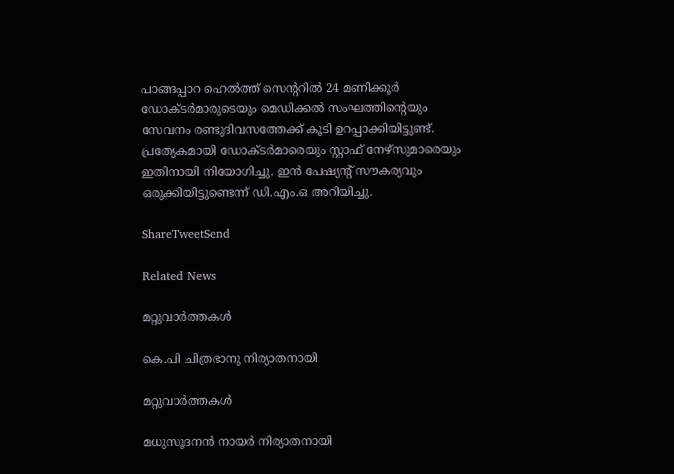പാങ്ങപ്പാറ ഹെല്‍ത്ത് സെന്ററില്‍ 24 മണിക്കൂര്‍ ഡോക്ടര്‍മാരുടെയും മെഡിക്കല്‍ സംഘത്തിന്റെയും സേവനം രണ്ടുദിവസത്തേക്ക് കൂടി ഉറപ്പാക്കിയിട്ടുണ്ട്. പ്രത്യേകമായി ഡോക്ടര്‍മാരെയും സ്റ്റാഫ് നേഴ്സുമാരെയും ഇതിനായി നിയോഗിച്ചു. ഇന്‍ പേഷ്യന്റ് സൗകര്യവും ഒരുക്കിയിട്ടുണ്ടെന്ന് ഡി.എം.ഒ അറിയിച്ചു.

ShareTweetSend

Related News

മറ്റുവാര്‍ത്തകള്‍

കെ.പി ചിത്രഭാനു നിര്യാതനായി

മറ്റുവാര്‍ത്തകള്‍

മധുസൂദനന്‍ നായര്‍ നിര്യാതനായി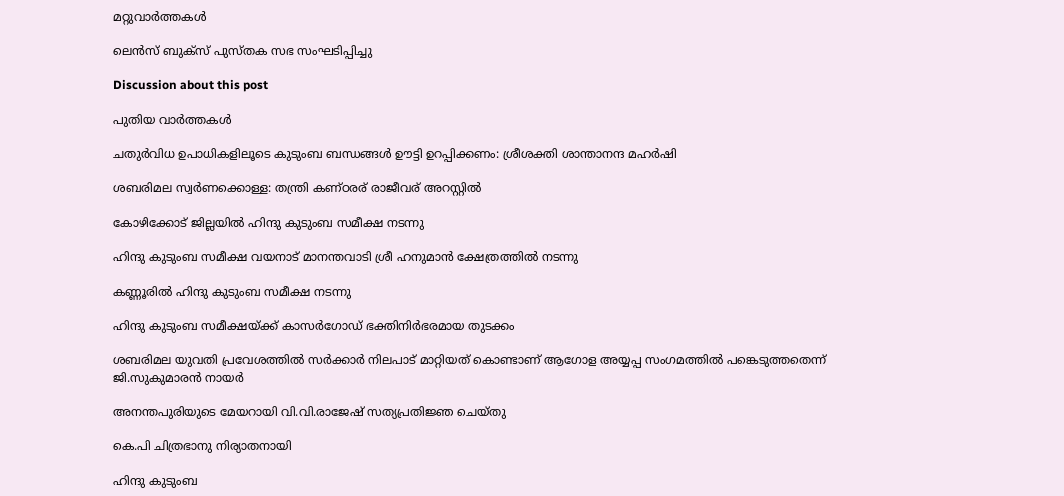മറ്റുവാര്‍ത്തകള്‍

ലെന്‍സ് ബുക്‌സ് പുസ്തക സഭ സംഘടിപ്പിച്ചു

Discussion about this post

പുതിയ വാർത്തകൾ

ചതുര്‍വിധ ഉപാധികളിലൂടെ കുടുംബ ബന്ധങ്ങള്‍ ഊട്ടി ഉറപ്പിക്കണം: ശ്രീശക്തി ശാന്താനന്ദ മഹര്‍ഷി

ശബരിമല സ്വര്‍ണക്കൊള്ള: തന്ത്രി കണ്ഠരര് രാജീവര് അറസ്റ്റില്‍

കോഴിക്കോട് ജില്ലയില്‍ ഹിന്ദു കുടുംബ സമീക്ഷ നടന്നു

ഹിന്ദു കുടുംബ സമീക്ഷ വയനാട് മാനന്തവാടി ശ്രീ ഹനുമാന്‍ ക്ഷേത്രത്തില്‍ നടന്നു

കണ്ണൂരില്‍ ഹിന്ദു കുടുംബ സമീക്ഷ നടന്നു

ഹിന്ദു കുടുംബ സമീക്ഷയ്ക്ക് കാസര്‍ഗോഡ് ഭക്തിനിര്‍ഭരമായ തുടക്കം

ശബരിമല യുവതി പ്രവേശത്തില്‍ സര്‍ക്കാര്‍ നിലപാട് മാറ്റിയത് കൊണ്ടാണ് ആഗോള അയ്യപ്പ സംഗമത്തില്‍ പങ്കെടുത്തതെന്ന് ജി.സുകുമാരന്‍ നായര്‍

അനന്തപുരിയുടെ മേയറായി വി.വി.രാജേഷ് സത്യപ്രതിജ്ഞ ചെയ്തു

കെ.പി ചിത്രഭാനു നിര്യാതനായി

ഹിന്ദു കുടുംബ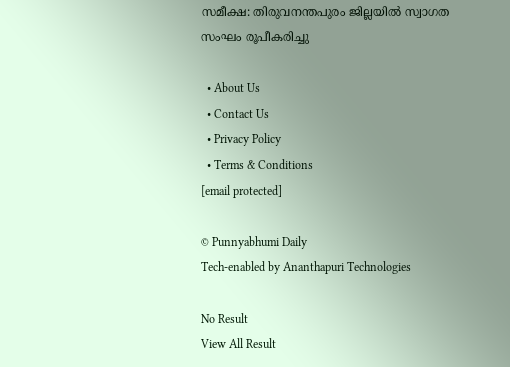സമീക്ഷ: തിരുവനന്തപുരം ജില്ലയില്‍ സ്വാഗത സംഘം രൂപീകരിച്ചു

  • About Us
  • Contact Us
  • Privacy Policy
  • Terms & Conditions
[email protected]

© Punnyabhumi Daily
Tech-enabled by Ananthapuri Technologies

No Result
View All Result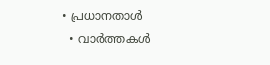• പ്രധാനതാൾ
  • വാർത്തകൾ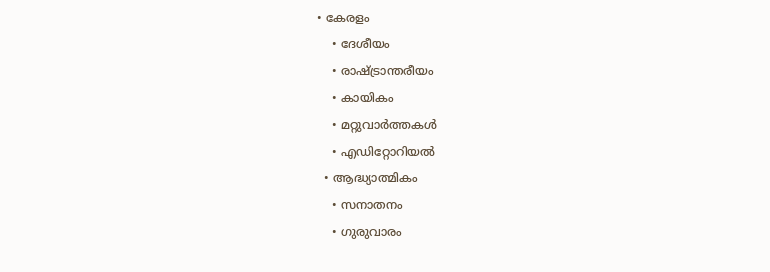• കേരളം
    • ദേശീയം
    • രാഷ്ട്രാന്തരീയം
    • കായികം
    • മറ്റുവാര്‍ത്തകള്‍
    • എഡിറ്റോറിയല്‍
  • ആദ്ധ്യാത്മികം
    • സനാതനം
    • ഗുരുവാരം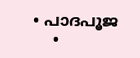• പാദപൂജ
    •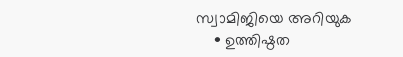സ്വാമിജിയെ അറിയുക
    • ഉത്തിഷ്ഠത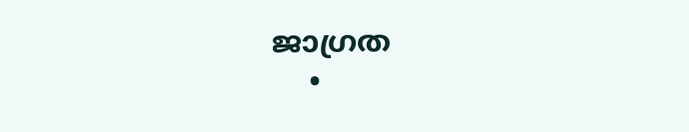ജാഗ്രത
    •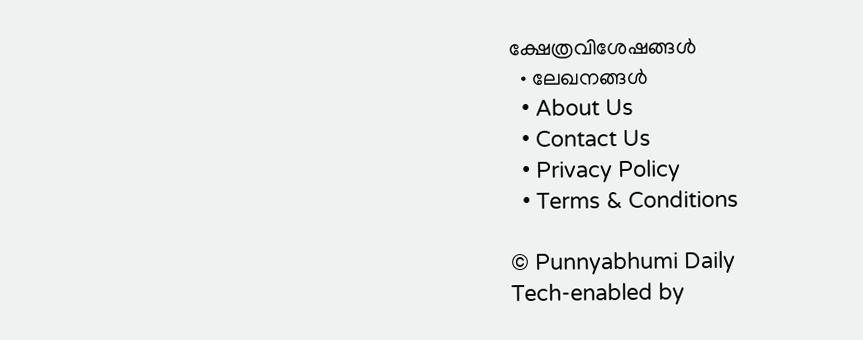ക്ഷേത്രവിശേഷങ്ങള്‍
  • ലേഖനങ്ങള്‍
  • About Us
  • Contact Us
  • Privacy Policy
  • Terms & Conditions

© Punnyabhumi Daily
Tech-enabled by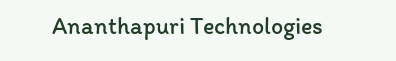Ananthapuri Technologies